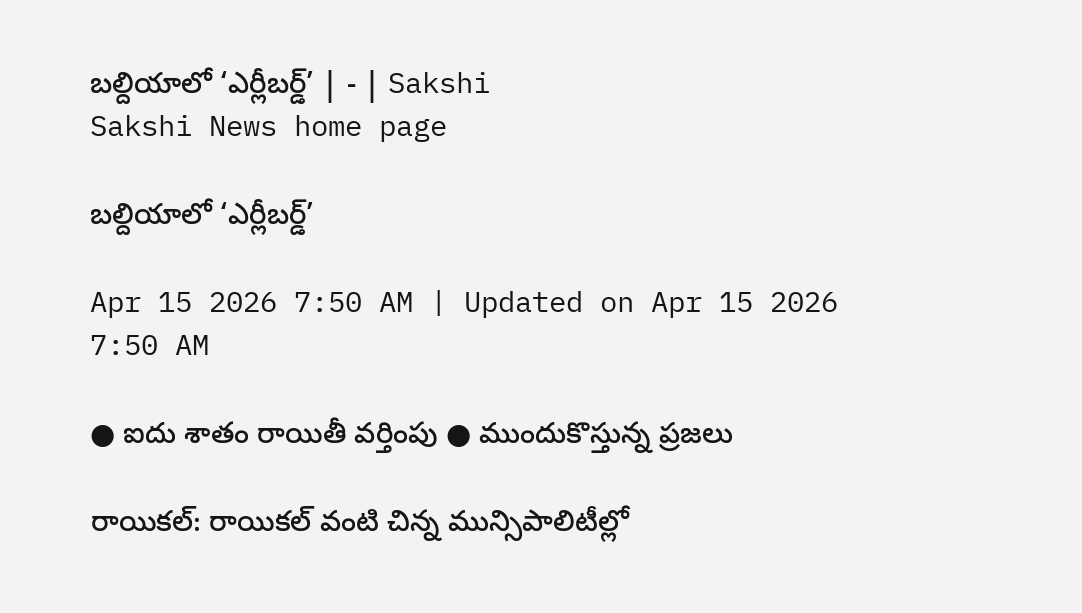బల్దియాలో ‘ఎర్లీబర్డ్‌’ | - | Sakshi
Sakshi News home page

బల్దియాలో ‘ఎర్లీబర్డ్‌’

Apr 15 2026 7:50 AM | Updated on Apr 15 2026 7:50 AM

● ఐదు శాతం రాయితీ వర్తింపు ● ముందుకొస్తున్న ప్రజలు

రాయికల్‌: రాయికల్‌ వంటి చిన్న మున్సిపాలిటీల్లో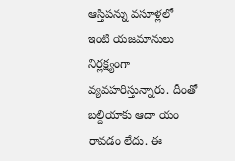ఆస్తిపన్ను వసూళ్లలో ఇంటి యజమానులు నిర్లక్ష్యంగా వ్యవహరిస్తున్నారు. దీంతో బల్దియాకు ఆదా యం రావడం లేదు. ఈ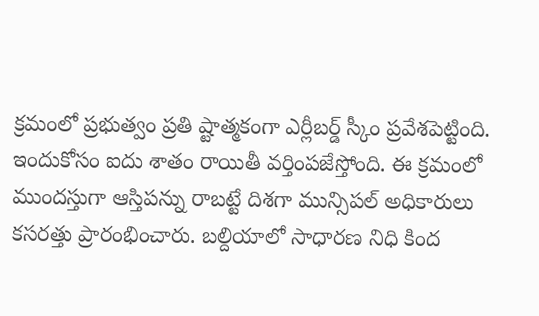క్రమంలో ప్రభుత్వం ప్రతి ష్టాత్మకంగా ఎర్లీబర్డ్‌ స్కీం ప్రవేశపెట్టింది. ఇందుకోసం ఐదు శాతం రాయితీ వర్తింపజేస్తోంది. ఈ క్రమంలో ముందస్తుగా ఆస్తిపన్ను రాబట్టే దిశగా మున్సిపల్‌ అధికారులు కసరత్తు ప్రారంభించారు. బల్దియాలో సాధారణ నిధి కింద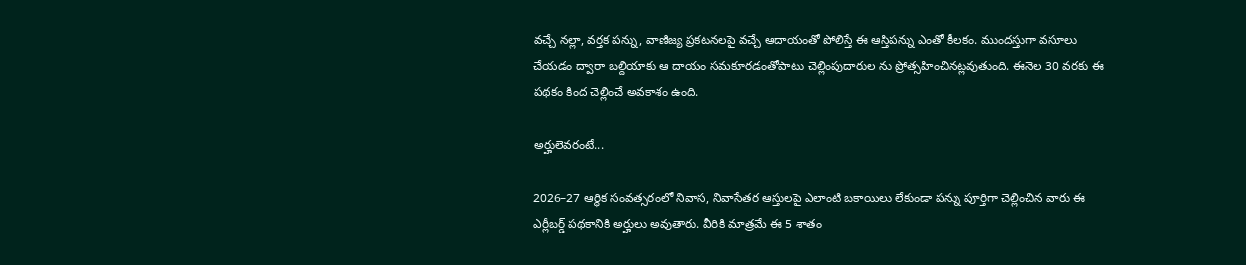వచ్చే నల్లా, వర్తక పన్ను, వాణిజ్య ప్రకటనలపై వచ్చే ఆదాయంతో పోలిస్తే ఈ ఆస్తిపన్ను ఎంతో కీలకం. ముందస్తుగా వసూలు చేయడం ద్వారా బల్దియాకు ఆ దాయం సమకూరడంతోపాటు చెల్లింపుదారుల ను ప్రోత్సహించినట్లవుతుంది. ఈనెల 30 వరకు ఈ పథకం కింద చెల్లించే అవకాశం ఉంది.

అర్హులెవరంటే...

2026–27 ఆర్థిక సంవత్సరంలో నివాస, నివాసేతర ఆస్తులపై ఎలాంటి బకాయిలు లేకుండా పన్ను పూర్తిగా చెల్లించిన వారు ఈ ఎర్లీబర్డ్‌ పథకానికి అర్హులు అవుతారు. వీరికి మాత్రమే ఈ 5 శాతం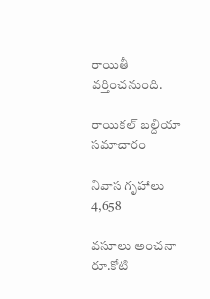రాయితీ వర్తించనుంది.

రాయికల్‌ బల్దియా సమాచారం

నివాస గృహాలు 4,658

వసూలు అంచనా రూ.కోటి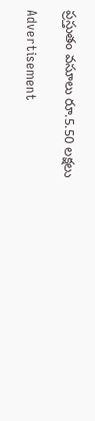ప్రస్తుతం వసూలు రూ.5.50 లక్షలు

Advertisement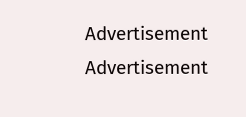Advertisement
Advertisement